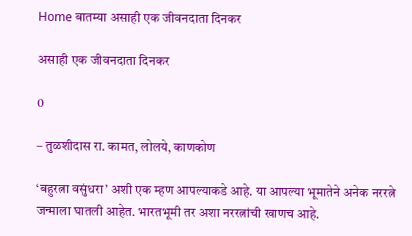Home बातम्या असाही एक जीवनदाता दिनकर

असाही एक जीवनदाता दिनकर

0

– तुळशीदास रा. कामत, लोलये, काणकोण

‘बहुरत्ना वसुंधरा’ अशी एक म्हण आपल्याकडे आहे. या आपल्या भूमातेने अनेक नररत्ने जन्माला घातली आहेत. भारतभूमी तर अशा नररत्नांची खाणच आहे.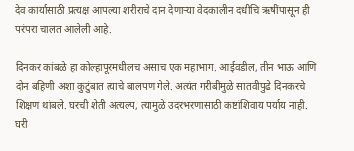देव कार्यासाठी प्रत्यक्ष आपल्या शरीराचे दान देणार्‍या वेदकालीन दधीचि ऋषींपासून ही परंपरा चालत आलेली आहे.

दिनकर कांबळे हा कोल्हापूरमधीलच असाच एक महाभाग. आईवडील, तीन भाऊ आणि दोन बहिणी अशा कुटुंबात त्याचे बालपण गेले. अत्यंत गरीबीमुळे सातवीपुढे दिनकरचे शिक्षण थांबले. घरची शेती अत्यल्प, त्यामुळे उदरभरणासाठी कष्टांशिवाय पर्याय नाही. घरी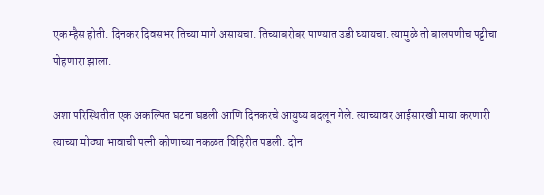एक म्हैस होती. दिनकर दिवसभर तिच्या मागे असायचा. तिच्याबरोबर पाण्यात उडी घ्यायचा. त्यामुळे तो बालपणीच पट्टीचा पोहणारा झाला.

अशा परिस्थितीत एक अकल्पित घटना घडली आणि दिनकरचे आयुष्य बदलून गेले. त्याच्यावर आईसारखी माया करणारी त्याच्या मोठ्या भावाची पत्नी कोणाच्या नकळत विहिरीत पडली. दोन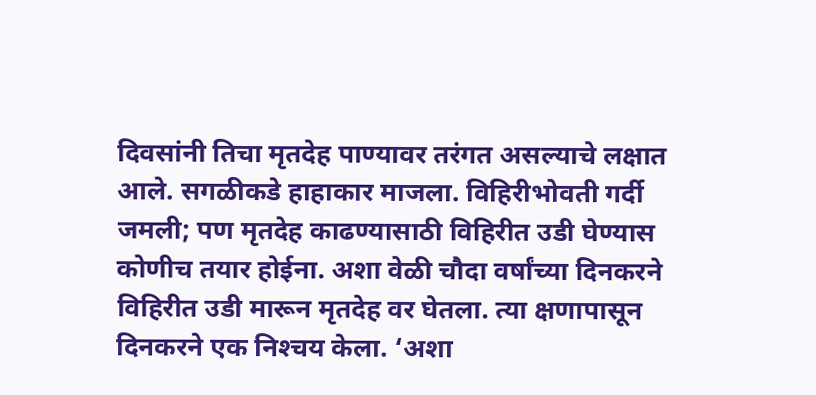दिवसांनी तिचा मृतदेह पाण्यावर तरंगत असल्याचे लक्षात आले. सगळीकडे हाहाकार माजला. विहिरीभोवती गर्दी जमली; पण मृतदेह काढण्यासाठी विहिरीत उडी घेण्यास कोणीच तयार होईना. अशा वेळी चौदा वर्षांच्या दिनकरने विहिरीत उडी मारून मृतदेह वर घेतला. त्या क्षणापासून दिनकरने एक निश्‍चय केला. ‘अशा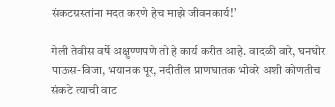संकटग्रस्तांना मदत करणे हेच माझे जीवनकार्य!’

गेली तेवीस वर्षे अक्षुण्णपणे तो हे कार्य करीत आहे. वादळी वारे, घनघोर पाऊस-विजा, भयानक पूर, नदीतील प्राणघातक भोवरे अशी कोणतीच संकटे त्याची वाट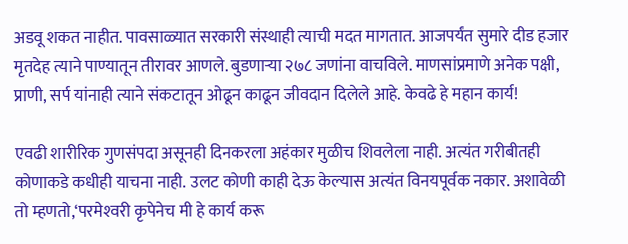अडवू शकत नाहीत. पावसाळ्यात सरकारी संस्थाही त्याची मदत मागतात. आजपर्यंत सुमारे दीड हजार मृतदेह त्याने पाण्यातून तीरावर आणले. बुडणार्‍या २७८ जणांना वाचविले. माणसांप्रमाणे अनेक पक्षी, प्राणी, सर्प यांनाही त्याने संकटातून ओढून काढून जीवदान दिलेले आहे. केवढे हे महान कार्य!

एवढी शारीरिक गुणसंपदा असूनही दिनकरला अहंकार मुळीच शिवलेला नाही. अत्यंत गरीबीतही कोणाकडे कधीही याचना नाही. उलट कोणी काही देऊ केल्यास अत्यंत विनयपूर्वक नकार. अशावेळी तो म्हणतो,‘परमेश्‍वरी कृपेनेच मी हे कार्य करू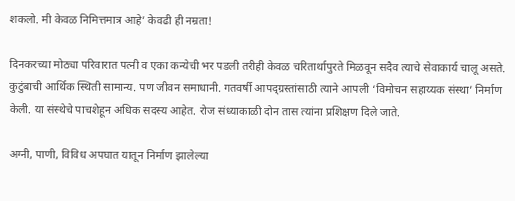शकलो. मी केवळ निमित्तमात्र आहे’ केवढी ही नम्रता!

दिनकरच्या मोठ्या परिवारात पत्नी व एका कन्येची भर पडली तरीही केवळ चरितार्थापुरते मिळवून सदैव त्याचे सेवाकार्य चालू असते. कुटुंबाची आर्थिक स्थिती सामान्य. पण जीवन समाधानी. गतवर्षी आपद्ग्रस्तांसाठी त्याने आपली ‘विमोचन सहाय्यक संस्था’ निर्माण केली. या संस्थेचे पाचशेहून अधिक सदस्य आहेत. रोज संध्याकाळी दोन तास त्यांना प्रशिक्षण दिले जाते.

अग्नी, पाणी, विविध अपघात यातून निर्माण झालेल्या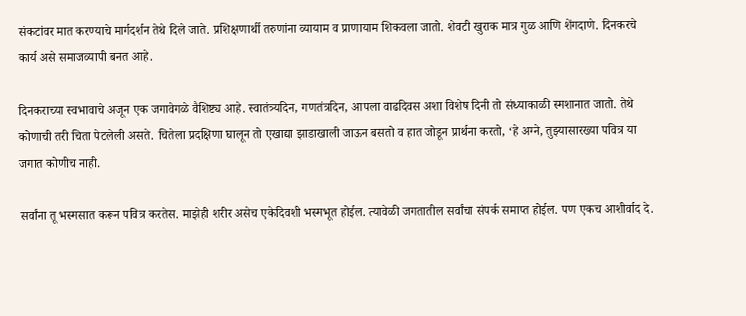संकटांवर मात करण्याचे मार्गदर्शन तेथे दिले जाते. प्रशिक्षणार्थी तरुणांना व्यायाम व प्राणायाम शिकवला जातो. शेवटी खुराक मात्र गुळ आणि शेंगदाणे. दिनकरचे कार्य असे समाजव्यापी बनत आहे.

दिनकराच्या स्वभावाचे अजून एक जगावेगळे वैशिष्ट्य आहे. स्वातंत्र्यदिन, गणतंत्रदिन, आपला वाढदिवस अशा विशेष दिनी तो संध्याकाळी स्मशानात जातो. तेथे कोणाची तरी चिता पेटलेली असते. चितेला प्रदक्षिणा घालून तो एखाद्या झाडाखाली जाऊन बसतो व हात जोडून प्रार्थना करतो, ‘हे अग्ने, तुझ्यासारख्या पवित्र या जगात कोणीच नाही.

सर्वांना तू भस्मसात करून पवित्र करतेस. माझेही शरीर असेच एकेदिवशी भस्मभूत होईल. त्यावेळी जगतातील सर्वांचा संपर्क समाप्त होईल. पण एकच आशीर्वाद दे.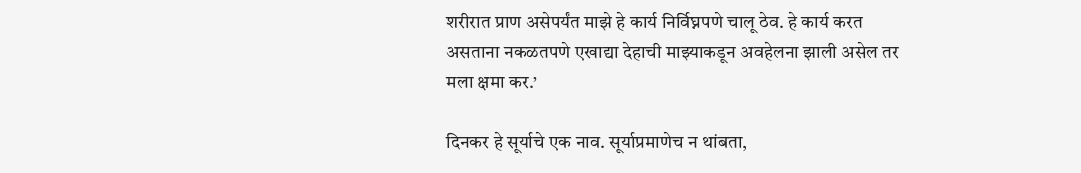शरीरात प्राण असेपर्यंत माझे हे कार्य निर्विघ्नपणे चालू ठेव. हे कार्य करत असताना नकळतपणे एखाद्या देहाची माझ्याकडून अवहेलना झाली असेल तर मला क्षमा कर.’

दिनकर हे सूर्याचे एक नाव. सूर्याप्रमाणेच न थांबता,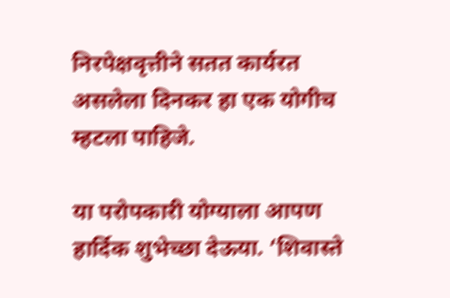निरपेक्षवृत्तीने सतत कार्यरत असलेला दिनकर हा एक योगीच म्हटला पाहिजे.

या परोपकारी योग्याला आपण हार्दिक शुभेच्छा देऊया. ‘शिवास्ते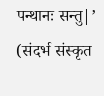पन्थानः सन्तु|’ (संदर्भ संस्कृत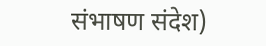संभाषण संदेश)